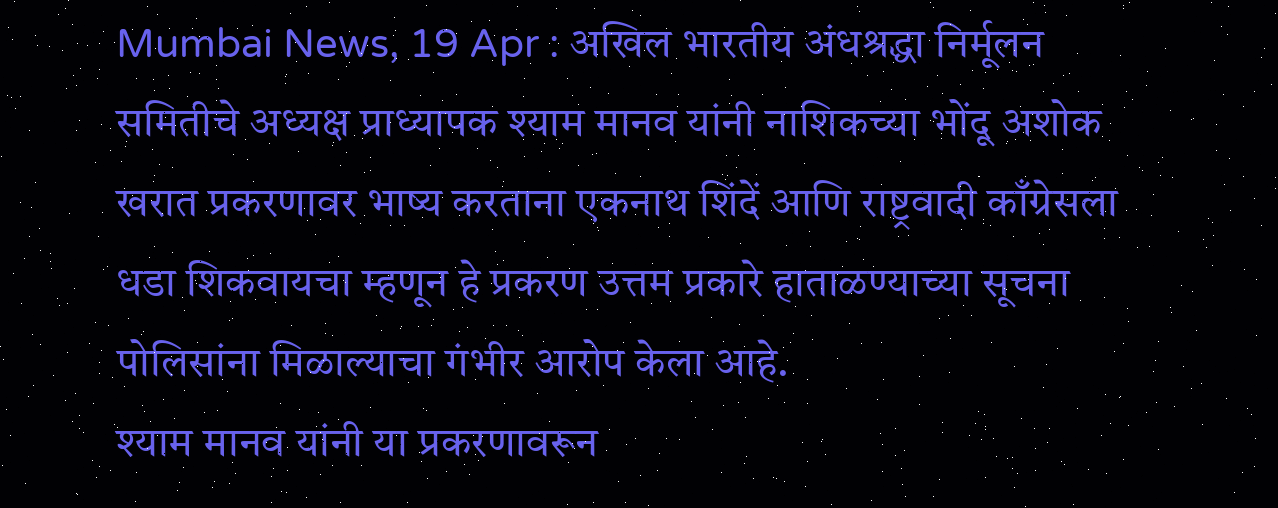Mumbai News, 19 Apr : अखिल भारतीय अंधश्रद्धा निर्मूलन समितीचे अध्यक्ष प्राध्यापक श्याम मानव यांनी नाशिकच्या भोंदू अशोक खरात प्रकरणावर भाष्य करताना एकनाथ शिंदें आणि राष्ट्रवादी काँग्रेसला धडा शिकवायचा म्हणून हे प्रकरण उत्तम प्रकारे हाताळण्याच्या सूचना पोलिसांना मिळाल्याचा गंभीर आरोप केला आहे.
श्याम मानव यांनी या प्रकरणावरून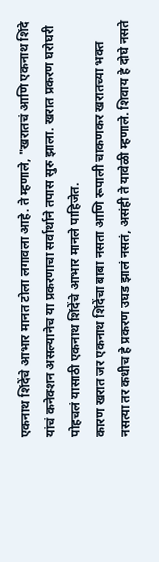एकनाथ शिंदेंचे आभार मानत टोला लगावला आहे. ते म्हणाले, "खरातचं आणि एकनाथ शिंदे यांचं कनेक्शन असल्यानेच या प्रकरणाचा सर्वार्थाने तपास सुरु झाला. खरात प्रकरण घरोघरी पोहचलं यासाठी एकनाथ शिंदेंचे आभार मानले पाहिजेत.
कारण खरात जर एकनाथ शिंदेंचा बाबा नसता आणि रूपाली चाकणकर खरातच्या भक्त नसत्या तर कधीच हे प्रकरण उघड झालं नसतं, असंही ते यावेळी म्हणाले. शिवाय हे दोघे नसते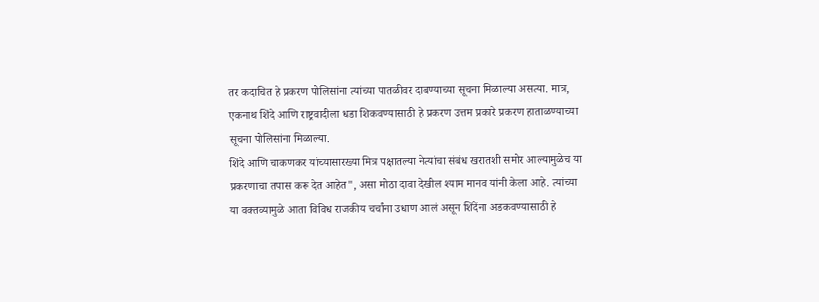तर कदाचित हे प्रकरण पोलिसांना त्यांच्या पातळीवर दाबण्याच्या सूचना मिळाल्या असत्या. मात्र, एकनाथ शिंदे आणि राष्ट्रवादीला धडा शिकवण्यासाठी हे प्रकरण उत्तम प्रकारे प्रकरण हाताळण्याच्या सूचना पोलिसांना मिळाल्या.
शिंदे आणि चाकणकर यांच्यासारख्या मित्र पक्षातल्या नेत्यांचा संबंध खरातशी समोर आल्यामुळेच या प्रकरणाचा तपास करू देत आहेत", असा मोठा दावा देखील श्याम मानव यांनी केला आहे. त्यांच्या या वक्तव्यामुळे आता विविध राजकीय चर्चांना उधाण आलं असून शिंदेंना अडकवण्यासाठी हे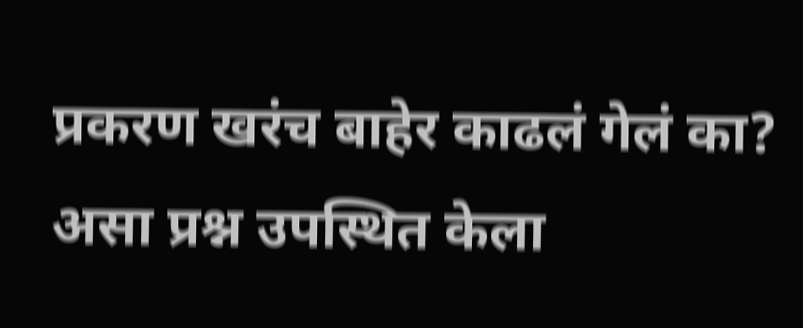प्रकरण खरंच बाहेर काढलं गेलं का? असा प्रश्न उपस्थित केला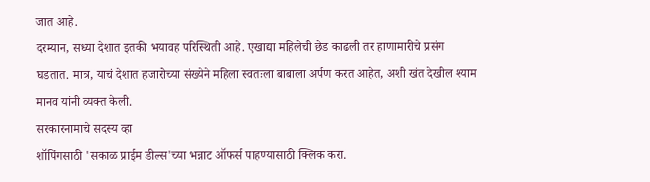जात आहे.
दरम्यान, सध्या देशात इतकी भयावह परिस्थिती आहे. एखाद्या महिलेची छेड काढली तर हाणामारीचे प्रसंग घडतात. मात्र, याचं देशात हजारोच्या संख्येने महिला स्वतःला बाबाला अर्पण करत आहेत, अशी खंत देखील श्याम मानव यांनी व्यक्त केली.
सरकारनामाचे सदस्य व्हा
शॉपिंगसाठी 'सकाळ प्राईम डील्स'च्या भन्नाट ऑफर्स पाहण्यासाठी क्लिक करा.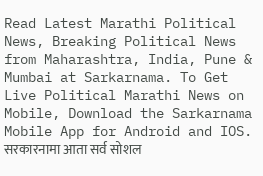Read Latest Marathi Political News, Breaking Political News from Maharashtra, India, Pune & Mumbai at Sarkarnama. To Get Live Political Marathi News on Mobile, Download the Sarkarnama Mobile App for Android and IOS. सरकारनामा आता सर्व सोशल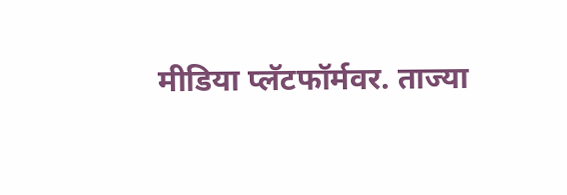मीडिया प्लॅटफॉर्मवर. ताज्या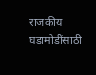राजकीय घडामोडींसाठी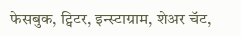फेसबुक, ट्विटर, इन्स्टाग्राम, शेअर चॅट,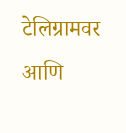टेलिग्रामवर आणि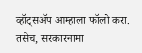व्हॉट्सॲप आम्हाला फॉलो करा. तसेच, सरकारनामा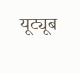यूट्यूब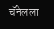चॅनेलला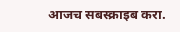आजच सबस्क्राइब करा.